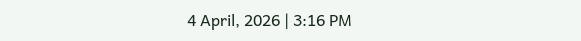4 April, 2026 | 3:16 PM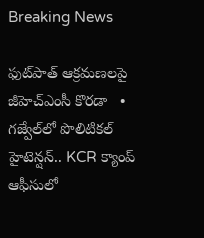Breaking News

ఫుట్‌పాత్‌ ఆక్రమణలపై జీహెచ్ఎంసీ కొరడా   •   గజ్వేల్‌లో పొలిటికల్ హైటెన్షన్.. KCR క్యాంప్ ఆఫీసులో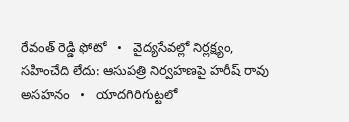రేవంత్ రెడ్డి ఫోటో   •   వైద్యసేవల్లో నిర్లక్ష్యం, సహించేది లేదు: ఆసుపత్రి నిర్వహణపై హరీష్ రావు అసహనం   •   యాదగిరిగుట్టలో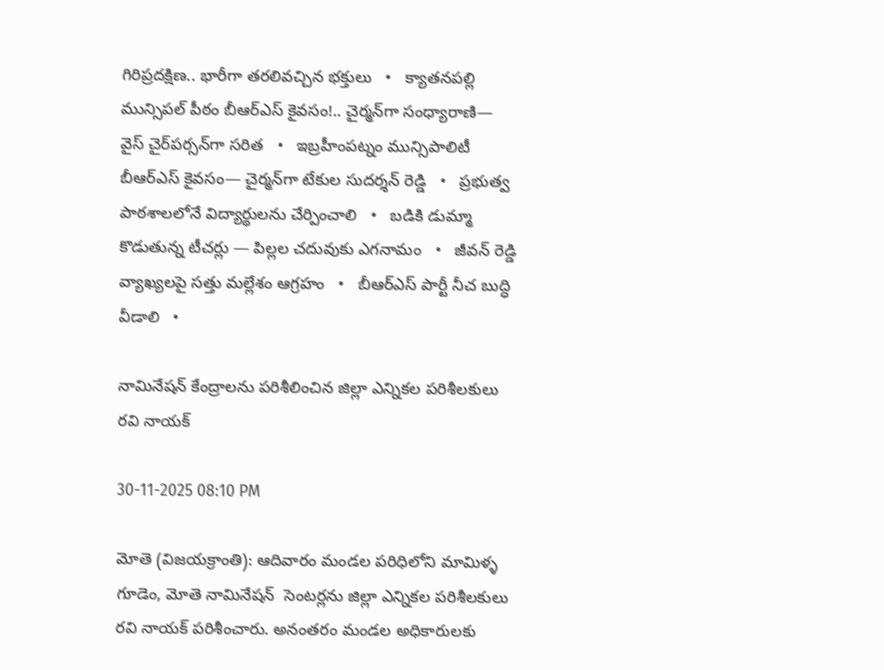గిరిప్రదక్షిణ.. భారీగా తరలివచ్చిన భక్తులు   •   క్యాతనపల్లి మున్సిపల్ పీఠం బీఆర్ఎస్ కైవసం!.. చైర్మన్‌గా సంధ్యారాణి— వైస్‌ చైర్‌పర్సన్‌గా సరిత   •   ఇబ్రహీంపట్నం మున్సిపాలిటీ బీఆర్ఎస్ కైవసం— చైర్మన్‌గా టేకుల సుదర్శన్ రెడ్డి   •   ప్రభుత్వ పాఠశాలలోనే విద్యార్థులను చేర్పించాలి   •   బడికి డుమ్మా కొడుతున్న టీచర్లు — పిల్లల చదువుకు ఎగనామం   •   జీవన్ రెడ్డి వ్యాఖ్యలపై సత్తు మల్లేశం ఆగ్రహం   •   బీఆర్ఎస్ పార్టీ నీచ బుద్ధి వీడాలి   •

నామినేషన్ కేంద్రాలను పరిశీలించిన జిల్లా ఎన్నికల పరిశీలకులు రవి నాయక్

30-11-2025 08:10 PM

మోతె (విజయక్రాంతి): ఆదివారం మండల పరిధిలోని మామిళ్ళ గూడెం, మోతె నామినేషన్  సెంటర్లను జిల్లా ఎన్నికల పరిశీలకులు రవి నాయక్ పరిశీంచారు. అనంతరం మండల అధికారులకు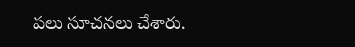పలు సూచనలు చేశారు.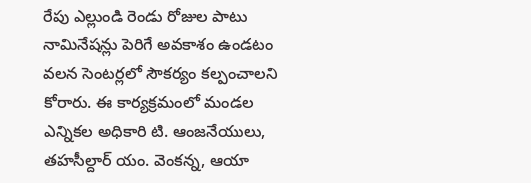రేపు ఎల్లుండి రెండు రోజుల పాటు నామినేషన్లు పెరిగే అవకాశం ఉండటం వలన సెంటర్లలో సౌకర్యం కల్పంచాలని కోరారు. ఈ కార్యక్రమంలో మండల ఎన్నికల అధికారి టి. ఆంజనేయులు, తహసీల్దార్ యం. వెంకన్న, ఆయా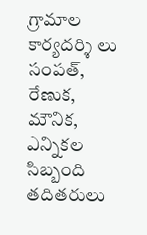గ్రామాల కార్యదర్శి లు సంపత్, రేణుక, మౌనిక, ఎన్నికల సిబ్బంది తదితరులు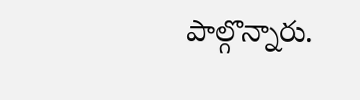పాల్గొన్నారు.